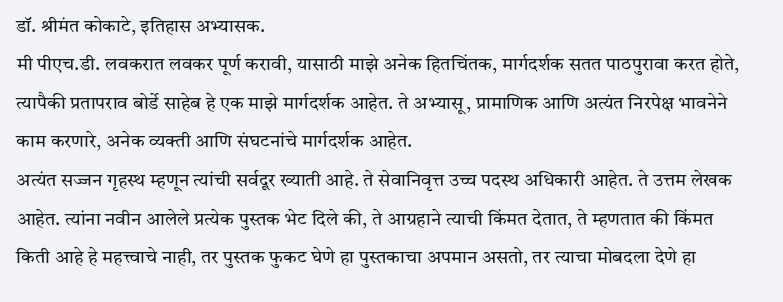डॉ. श्रीमंत कोकाटे, इतिहास अभ्यासक.
मी पीएच.डी. लवकरात लवकर पूर्ण करावी, यासाठी माझे अनेक हितचिंतक, मार्गदर्शक सतत पाठपुरावा करत होते, त्यापैकी प्रतापराव बोर्डे साहेब हे एक माझे मार्गदर्शक आहेत. ते अभ्यासू, प्रामाणिक आणि अत्यंत निरपेक्ष भावनेने काम करणारे, अनेक व्यक्ती आणि संघटनांचे मार्गदर्शक आहेत.
अत्यंत सज्जन गृहस्थ म्हणून त्यांची सर्वदूर ख्याती आहे. ते सेवानिवृत्त उच्च पदस्थ अधिकारी आहेत. ते उत्तम लेखक आहेत. त्यांना नवीन आलेले प्रत्येक पुस्तक भेट दिले की, ते आग्रहाने त्याची किंमत देतात, ते म्हणतात की किंमत किती आहे हे महत्त्वाचे नाही, तर पुस्तक फुकट घेणे हा पुस्तकाचा अपमान असतो, तर त्याचा मोबदला देणे हा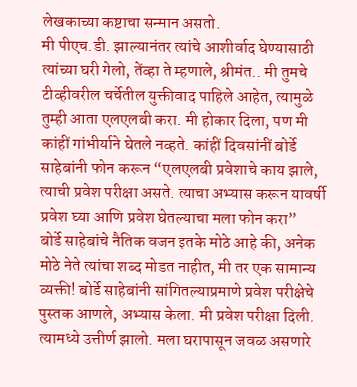लेखकाच्या कष्टाचा सन्मान असतो.
मी पीएच.डी. झाल्यानंतर त्यांचे आशीर्वाद घेण्यासाठी त्यांच्या घरी गेलो, तेंव्हा ते म्हणाले, श्रीमंत.. मी तुमचे टीव्हीवरील चर्चेतील युक्तीवाद पाहिले आहेत, त्यामुळे तुम्ही आता एलएलबी करा. मी होकार दिला, पण मी कांहीं गांभीर्याने घेतले नव्हते. कांहीं दिवसांनीं बोर्डे साहेबांनी फोन करून “एलएलबी प्रवेशाचे काय झाले, त्याची प्रवेश परीक्षा असते. त्याचा अभ्यास करून यावर्षी प्रवेश घ्या आणि प्रवेश घेतल्याचा मला फोन करा”
बोर्डे साहेबांचे नैतिक वजन इतके मोठे आहे की, अनेक मोठे नेते त्यांचा शब्द मोडत नाहीत, मी तर एक सामान्य व्यक्ती! बोर्डे साहेबांनी सांगितल्याप्रमाणे प्रवेश परीक्षेचे पुस्तक आणले, अभ्यास केला. मी प्रवेश परीक्षा दिली. त्यामध्ये उत्तीर्ण झालो. मला घरापासून जवळ असणारे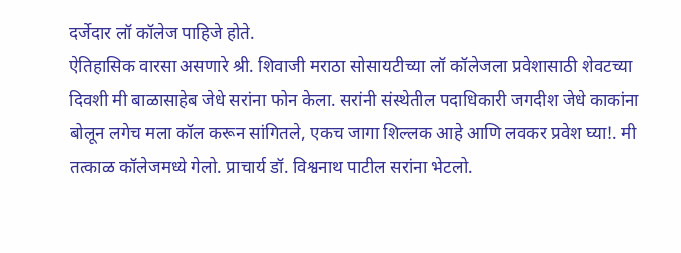दर्जेदार लॉ कॉलेज पाहिजे होते.
ऐतिहासिक वारसा असणारे श्री. शिवाजी मराठा सोसायटीच्या लॉ कॉलेजला प्रवेशासाठी शेवटच्या दिवशी मी बाळासाहेब जेधे सरांना फोन केला. सरांनी संस्थेतील पदाधिकारी जगदीश जेधे काकांना बोलून लगेच मला कॉल करून सांगितले, एकच जागा शिल्लक आहे आणि लवकर प्रवेश घ्या!. मी तत्काळ कॉलेजमध्ये गेलो. प्राचार्य डॉ. विश्वनाथ पाटील सरांना भेटलो.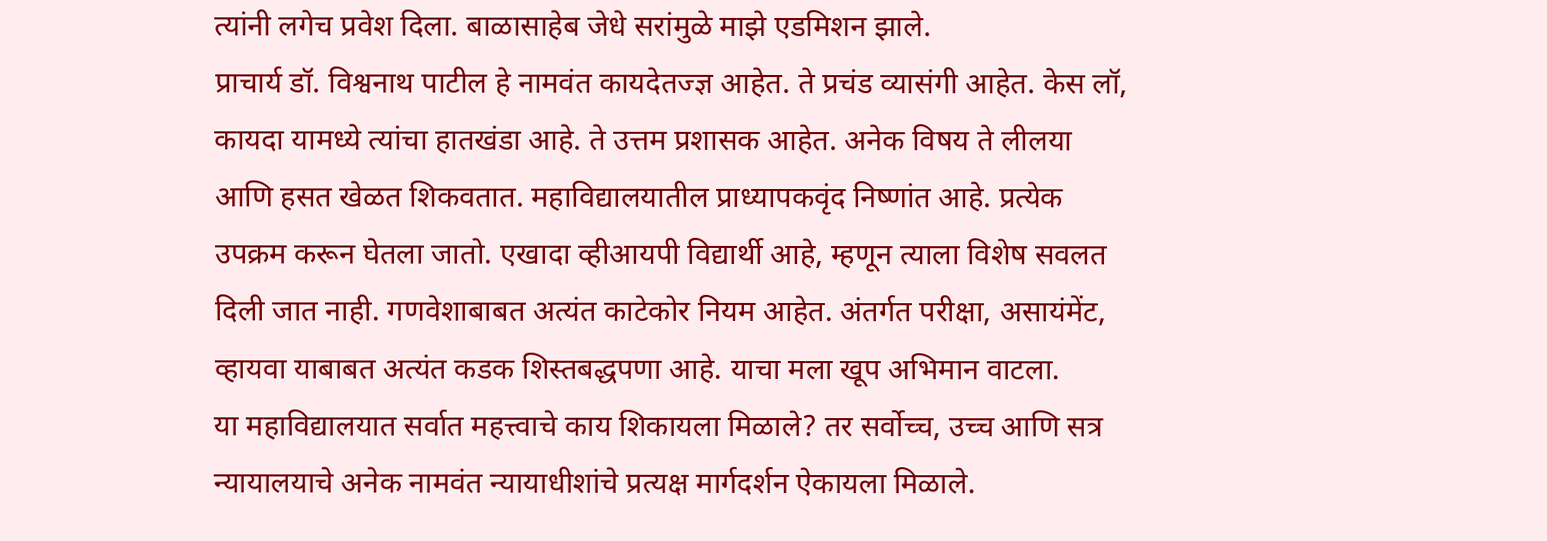त्यांनी लगेच प्रवेश दिला. बाळासाहेब जेधे सरांमुळे माझे एडमिशन झाले.
प्राचार्य डॉ. विश्वनाथ पाटील हे नामवंत कायदेतज्ज्ञ आहेत. ते प्रचंड व्यासंगी आहेत. केस लॉ, कायदा यामध्ये त्यांचा हातखंडा आहे. ते उत्तम प्रशासक आहेत. अनेक विषय ते लीलया आणि हसत खेळत शिकवतात. महाविद्यालयातील प्राध्यापकवृंद निष्णांत आहे. प्रत्येक उपक्रम करून घेतला जातो. एखादा व्हीआयपी विद्यार्थी आहे, म्हणून त्याला विशेष सवलत दिली जात नाही. गणवेशाबाबत अत्यंत काटेकोर नियम आहेत. अंतर्गत परीक्षा, असायंमेंट, व्हायवा याबाबत अत्यंत कडक शिस्तबद्धपणा आहे. याचा मला खूप अभिमान वाटला.
या महाविद्यालयात सर्वात महत्त्वाचे काय शिकायला मिळाले? तर सर्वोच्च, उच्च आणि सत्र न्यायालयाचे अनेक नामवंत न्यायाधीशांचे प्रत्यक्ष मार्गदर्शन ऐकायला मिळाले.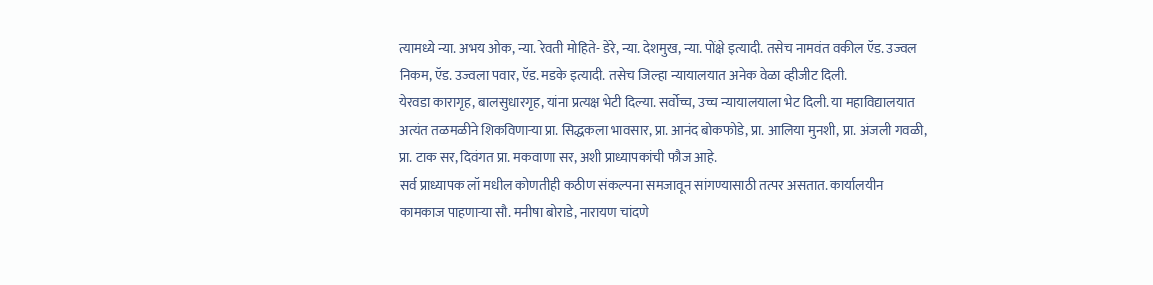त्यामध्ये न्या. अभय ओक, न्या. रेवती मोहिते- डेरे, न्या. देशमुख, न्या. पोंक्षे इत्यादी. तसेच नामवंत वकील ऍड. उज्वल निकम, ऍड. उज्वला पवार, ऍड. मडके इत्यादी. तसेच जिल्हा न्यायालयात अनेक वेळा व्हीजीट दिली.
येरवडा कारागृह, बालसुधारगृह, यांना प्रत्यक्ष भेटी दिल्या. सर्वोच्च, उच्च न्यायालयाला भेट दिली. या महाविद्यालयात अत्यंत तळमळीने शिकविणाऱ्या प्रा. सिद्धकला भावसार, प्रा. आनंद बोकफोडे, प्रा. आलिया मुनशी, प्रा. अंजली गवळी, प्रा. टाक सर, दिवंगत प्रा. मकवाणा सर, अशी प्राध्यापकांची फौज आहे.
सर्व प्राध्यापक लॉ मधील कोणतीही कठीण संकल्पना समजावून सांगण्यासाठी तत्पर असतात. कार्यालयीन कामकाज पाहणाऱ्या सौ. मनीषा बोराडे, नारायण चांदणे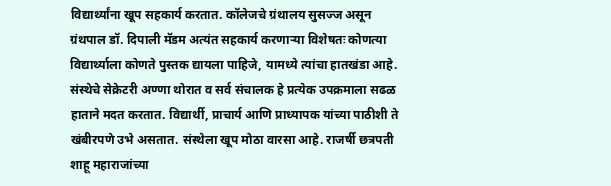विद्यार्थ्यांना खूप सहकार्य करतात. कॉलेजचे ग्रंथालय सुसज्ज असून ग्रंथपाल डॉ. दिपाली मॅडम अत्यंत सहकार्य करणाऱ्या विशेषतः कोणत्या विद्यार्थ्याला कोणते पुस्तक द्यायला पाहिजे, यामध्ये त्यांचा हातखंडा आहे.
संस्थेचे सेक्रेटरी अण्णा थोरात व सर्व संचालक हे प्रत्येक उपक्रमाला सढळ हाताने मदत करतात. विद्यार्थी, प्राचार्य आणि प्राध्यापक यांच्या पाठीशी ते खंबीरपणे उभे असतात. संस्थेला खूप मोठा वारसा आहे. राजर्षी छत्रपती शाहू महाराजांच्या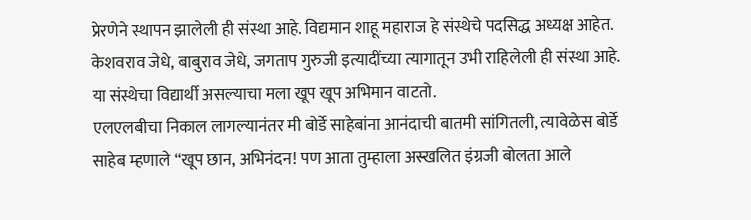प्रेरणेने स्थापन झालेली ही संस्था आहे. विद्यमान शाहू महाराज हे संस्थेचे पदसिद्ध अध्यक्ष आहेत. केशवराव जेधे, बाबुराव जेधे, जगताप गुरुजी इत्यादींच्या त्यागातून उभी राहिलेली ही संस्था आहे. या संस्थेचा विद्यार्थी असल्याचा मला खूप खूप अभिमान वाटतो.
एलएलबीचा निकाल लागल्यानंतर मी बोर्डे साहेबांना आनंदाची बातमी सांगितली, त्यावेळेस बोर्डे साहेब म्हणाले “खूप छान, अभिनंदन! पण आता तुम्हाला अस्खलित इंग्रजी बोलता आले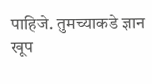पाहिजे. तुमच्याकडे ज्ञान खूप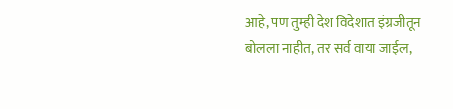आहे, पण तुम्ही देश विदेशात इंग्रजीतून बोलला नाहीत, तर सर्व वाया जाईल,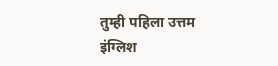तुम्ही पहिला उत्तम इंग्लिश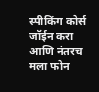स्पीकिंग कोर्स जॉईन करा आणि नंतरच मला फोन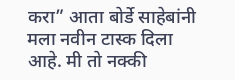करा” आता बोर्डे साहेबांनी मला नवीन टास्क दिला आहे. मी तो नक्की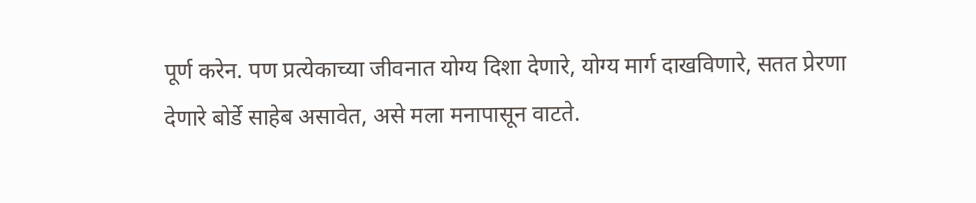पूर्ण करेन. पण प्रत्येकाच्या जीवनात योग्य दिशा देणारे, योग्य मार्ग दाखविणारे, सतत प्रेरणा देणारे बोर्डे साहेब असावेत, असे मला मनापासून वाटते.